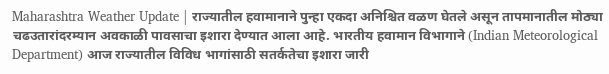Maharashtra Weather Update | राज्यातील हवामानाने पुन्हा एकदा अनिश्चित वळण घेतले असून तापमानातील मोठ्या चढउतारांदरम्यान अवकाळी पावसाचा इशारा देण्यात आला आहे. भारतीय हवामान विभागाने (Indian Meteorological Department) आज राज्यातील विविध भागांसाठी सतर्कतेचा इशारा जारी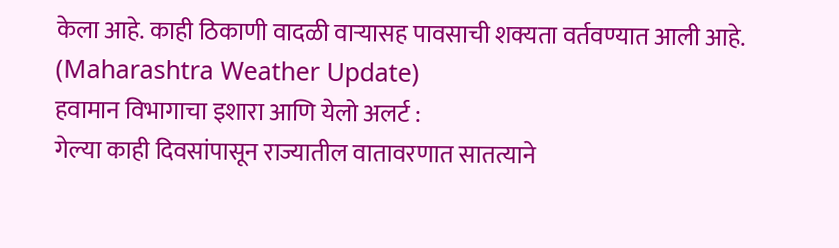केला आहे. काही ठिकाणी वादळी वाऱ्यासह पावसाची शक्यता वर्तवण्यात आली आहे. (Maharashtra Weather Update)
हवामान विभागाचा इशारा आणि येलो अलर्ट :
गेल्या काही दिवसांपासून राज्यातील वातावरणात सातत्याने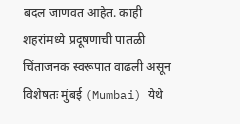बदल जाणवत आहेत. काही शहरांमध्ये प्रदूषणाची पातळी चिंताजनक स्वरूपात वाढली असून विशेषतः मुंबई (Mumbai) येथे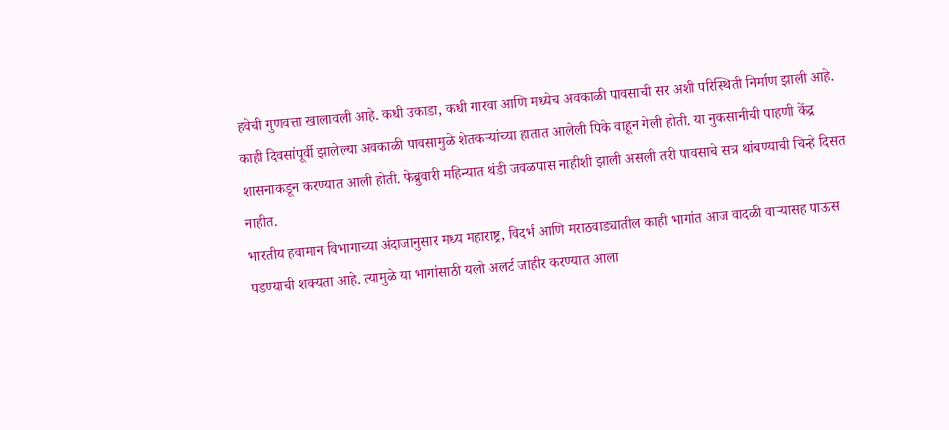हवेची गुणवत्ता खालावली आहे. कधी उकाडा, कधी गारवा आणि मध्येच अवकाळी पावसाची सर अशी परिस्थिती निर्माण झाली आहे. काही दिवसांपूर्वी झालेल्या अवकाळी पावसामुळे शेतकऱ्यांच्या हातात आलेली पिके वाहून गेली होती. या नुकसानीची पाहणी केंद्र शासनाकडून करण्यात आली होती. फेब्रुवारी महिन्यात थंडी जवळपास नाहीशी झाली असली तरी पावसाचे सत्र थांबण्याची चिन्हे दिसत नाहीत.
भारतीय हवामान विभागाच्या अंदाजानुसार मध्य महाराष्ट्र, विदर्भ आणि मराठवाड्यातील काही भागांत आज वादळी वाऱ्यासह पाऊस पडण्याची शक्यता आहे. त्यामुळे या भागांसाठी यलो अलर्ट जाहीर करण्यात आला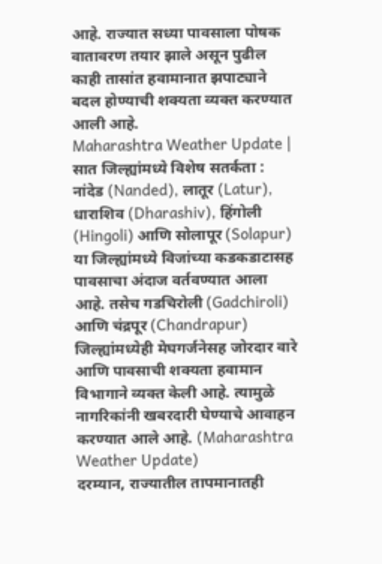आहे. राज्यात सध्या पावसाला पोषक वातावरण तयार झाले असून पुढील काही तासांत हवामानात झपाट्याने बदल होण्याची शक्यता व्यक्त करण्यात आली आहे.
Maharashtra Weather Update | सात जिल्ह्यांमध्ये विशेष सतर्कता :
नांदेड (Nanded), लातूर (Latur), धाराशिव (Dharashiv), हिंगोली (Hingoli) आणि सोलापूर (Solapur) या जिल्ह्यांमध्ये विजांच्या कडकडाटासह पावसाचा अंदाज वर्तवण्यात आला आहे. तसेच गडचिरोली (Gadchiroli) आणि चंद्रपूर (Chandrapur) जिल्ह्यांमध्येही मेघगर्जनेसह जोरदार वारे आणि पावसाची शक्यता हवामान विभागाने व्यक्त केली आहे. त्यामुळे नागरिकांनी खबरदारी घेण्याचे आवाहन करण्यात आले आहे. (Maharashtra Weather Update)
दरम्यान, राज्यातील तापमानातही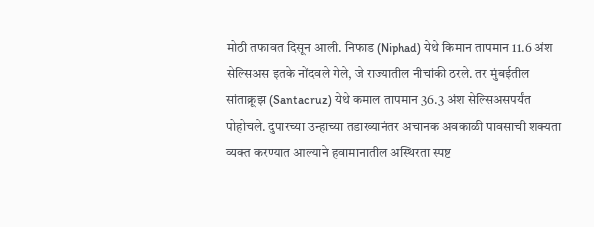मोठी तफावत दिसून आली. निफाड (Niphad) येथे किमान तापमान 11.6 अंश सेल्सिअस इतके नोंदवले गेले, जे राज्यातील नीचांकी ठरले. तर मुंबईतील सांताक्रूझ (Santacruz) येथे कमाल तापमान 36.3 अंश सेल्सिअसपर्यंत पोहोचले. दुपारच्या उन्हाच्या तडाख्यानंतर अचानक अवकाळी पावसाची शक्यता व्यक्त करण्यात आल्याने हवामानातील अस्थिरता स्पष्ट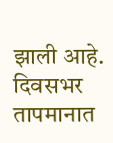झाली आहे. दिवसभर तापमानात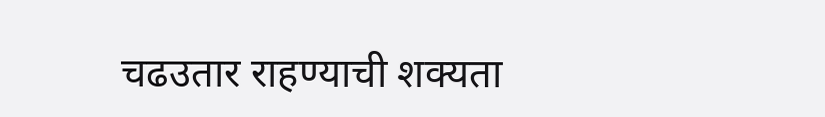चढउतार राहण्याची शक्यता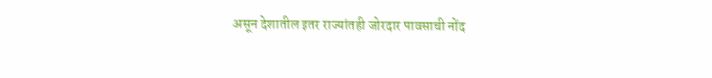असून देशातील इतर राज्यांतही जोरदार पावसाची नोंद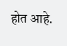होत आहे.